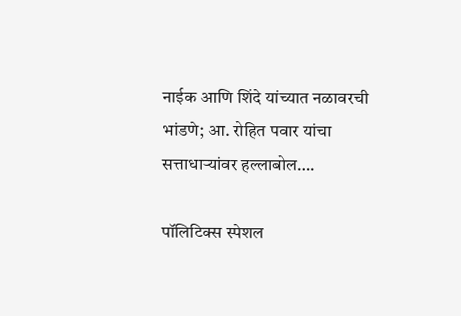नाईक आणि शिंदे यांच्यात नळावरची भांडणे; आ. रोहित पवार यांचा सत्ताधाऱ्यांवर हल्लाबोल….

पॉलिटिक्स स्पेशल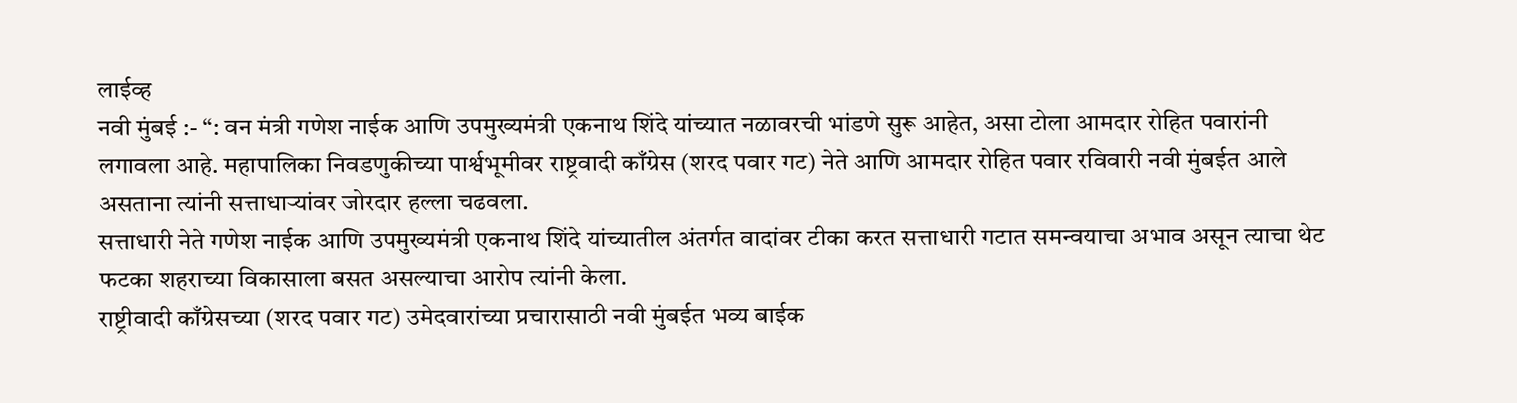लाईव्ह
नवी मुंबई :- “: वन मंत्री गणेश नाईक आणि उपमुख्यमंत्री एकनाथ शिंदे यांच्यात नळावरची भांडणे सुरू आहेत, असा टोला आमदार रोहित पवारांनी लगावला आहे. महापालिका निवडणुकीच्या पार्श्वभूमीवर राष्ट्रवादी काँग्रेस (शरद पवार गट) नेते आणि आमदार रोहित पवार रविवारी नवी मुंबईत आले असताना त्यांनी सत्ताधाऱ्यांवर जोरदार हल्ला चढवला.
सत्ताधारी नेते गणेश नाईक आणि उपमुख्यमंत्री एकनाथ शिंदे यांच्यातील अंतर्गत वादांवर टीका करत सत्ताधारी गटात समन्वयाचा अभाव असून त्याचा थेट फटका शहराच्या विकासाला बसत असल्याचा आरोप त्यांनी केला.
राष्ट्रीवादी काँग्रेसच्या (शरद पवार गट) उमेदवारांच्या प्रचारासाठी नवी मुंबईत भव्य बाईक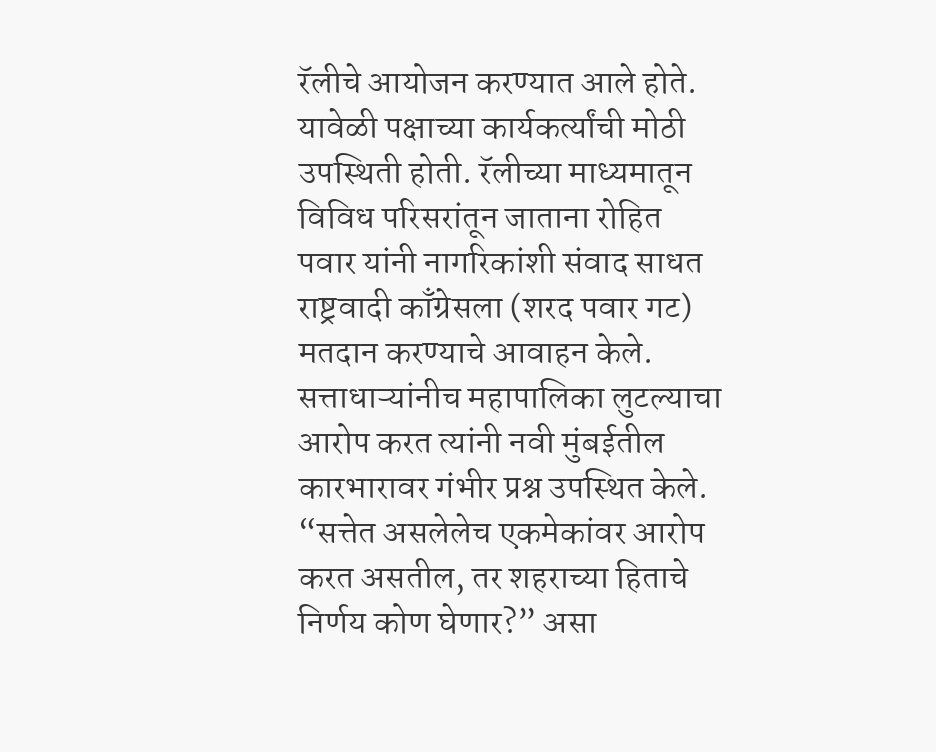रॅलीचे आयोजन करण्यात आले होते. यावेळी पक्षाच्या कार्यकर्त्यांची मोठी उपस्थिती होती. रॅलीच्या माध्यमातून विविध परिसरांतून जाताना रोहित पवार यांनी नागरिकांशी संवाद साधत राष्ट्रवादी काँग्रेसला (शरद पवार गट) मतदान करण्याचे आवाहन केले. सत्ताधाऱ्यांनीच महापालिका लुटल्याचा आरोप करत त्यांनी नवी मुंबईतील कारभारावर गंभीर प्रश्न उपस्थित केले. “सत्तेत असलेलेच एकमेकांवर आरोप करत असतील, तर शहराच्या हिताचे निर्णय कोण घेणार?” असा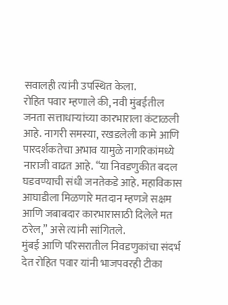सवालही त्यांनी उपस्थित केला.
रोहित पवार म्हणाले की, नवी मुंबईतील जनता सत्ताधाऱ्यांच्या कारभाराला कंटाळली आहे. नागरी समस्या, रखडलेली कामे आणि पारदर्शकतेचा अभाव यामुळे नागरिकांमध्ये नाराजी वाढत आहे. “या निवडणुकीत बदल घडवण्याची संधी जनतेकडे आहे. महाविकास आघाडीला मिळणारे मतदान म्हणजे सक्षम आणि जबाबदार कारभारासाठी दिलेले मत ठरेल,” असे त्यांनी सांगितले.
मुंबई आणि परिसरातील निवडणुकांचा संदर्भ देत रोहित पवार यांनी भाजपवरही टीका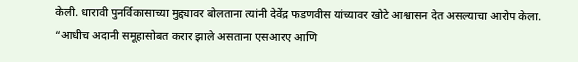केली. धारावी पुनर्विकासाच्या मुद्द्यावर बोलताना त्यांनी देवेंद्र फडणवीस यांच्यावर खोटे आश्वासन देत असल्याचा आरोप केला. “आधीच अदानी समूहासोबत करार झाले असताना एसआरए आणि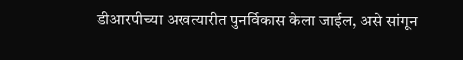डीआरपीच्या अखत्यारीत पुनर्विकास केला जाईल, असे सांगून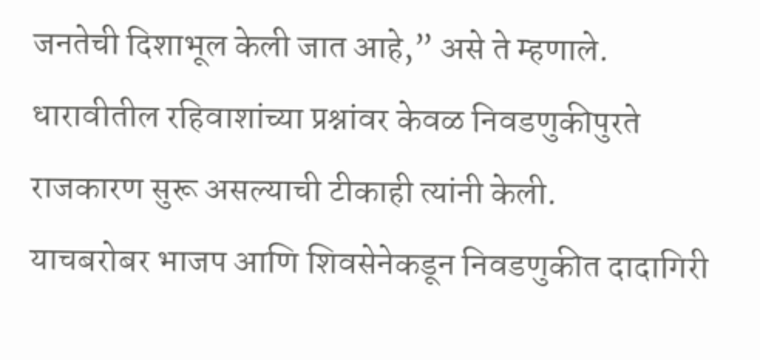जनतेची दिशाभूल केली जात आहे,” असे ते म्हणाले. धारावीतील रहिवाशांच्या प्रश्नांवर केवळ निवडणुकीपुरते राजकारण सुरू असल्याची टीकाही त्यांनी केली.
याचबरोबर भाजप आणि शिवसेनेकडून निवडणुकीत दादागिरी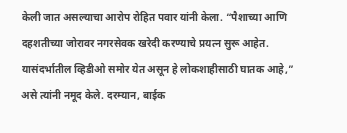केली जात असल्याचा आरोप रोहित पवार यांनी केला. “पैशाच्या आणि दहशतीच्या जोरावर नगरसेवक खरेदी करण्याचे प्रयत्न सुरू आहेत. यासंदर्भातील व्हिडीओ समोर येत असून हे लोकशाहीसाठी घातक आहे,” असे त्यांनी नमूद केले. दरम्यान, बाईक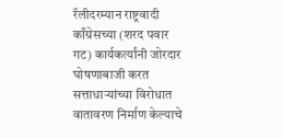रॅलीदरम्यान राष्ट्रवादी काँग्रेसच्या (शरद पवार गट) कार्यकर्त्यांनी जोरदार घोषणाबाजी करत सत्ताधाऱ्यांच्या विरोधात वातावरण निर्माण केल्याचे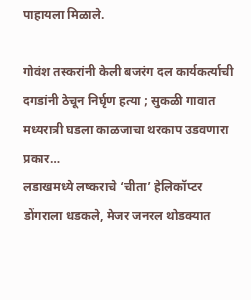पाहायला मिळाले.

गोवंश तस्करांनी केली बजरंग दल कार्यकर्त्याची दगडांनी ठेचून निर्घृण हत्या ; सुकळी गावात मध्यरात्री घडला काळजाचा थरकाप उडवणारा प्रकार…
लडाखमध्ये लष्कराचे ‘चीता’ हेलिकॉप्टर डोंगराला धडकले, मेजर जनरल थोडक्यात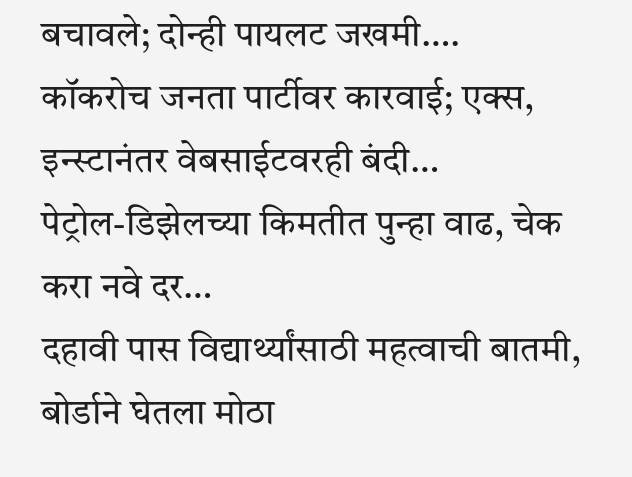बचावले; दोन्ही पायलट जखमी….
कॉकरोच जनता पार्टीवर कारवाई; एक्स, इन्स्टानंतर वेबसाईटवरही बंदी…
पेट्रोल-डिझेलच्या किमतीत पुन्हा वाढ, चेक करा नवे दर…
दहावी पास विद्यार्थ्यांसाठी महत्वाची बातमी, बोर्डाने घेतला मोठा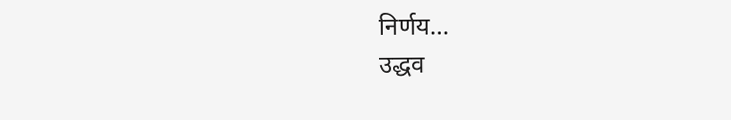निर्णय…
उद्धव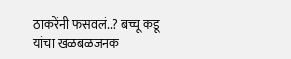ठाकरेंनी फसवलं..? बच्चू कडू यांचा खळबळजनक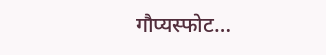गौप्यस्फोट…